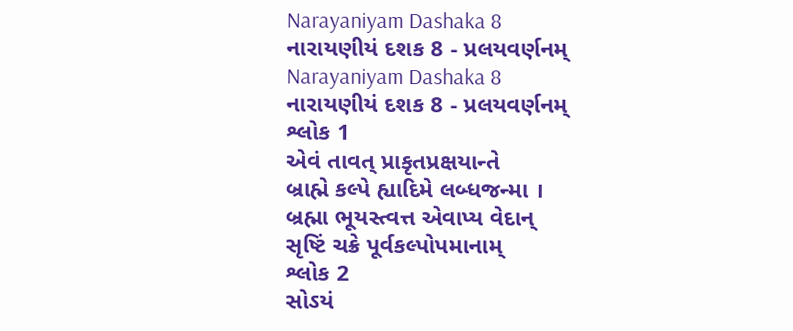Narayaniyam Dashaka 8
નારાયણીયં દશક 8 - પ્રલયવર્ણનમ્
Narayaniyam Dashaka 8
નારાયણીયં દશક 8 - પ્રલયવર્ણનમ્
શ્લોક 1
એવં તાવત્ પ્રાકૃતપ્રક્ષયાન્તે
બ્રાહ્મે કલ્પે હ્યાદિમે લબ્ધજન્મા ।
બ્રહ્મા ભૂયસ્ત્વત્ત એવાપ્ય વેદાન્
સૃષ્ટિં ચક્રે પૂર્વકલ્પોપમાનામ્
શ્લોક 2
સોઽયં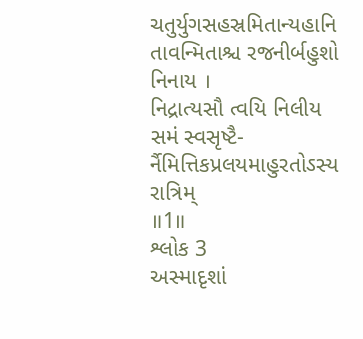ચતુર્યુગસહસ્રમિતાન્યહાનિ
તાવન્મિતાશ્ચ રજનીર્બહુશો નિનાય ।
નિદ્રાત્યસૌ ત્વયિ નિલીય સમં સ્વસૃષ્ટૈ-
ર્નૈમિત્તિકપ્રલયમાહુરતોઽસ્ય રાત્રિમ્
॥1॥
શ્લોક 3
અસ્માદૃશાં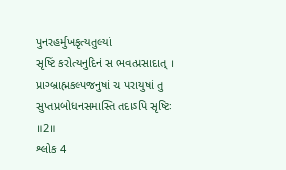પુનરહર્મુખકૃત્યતુલ્યાં
સૃષ્ટિં કરોત્યનુદિનં સ ભવત્પ્રસાદાત્ ।
પ્રાગ્બ્રાહ્મકલ્પજનુષાં ચ પરાયુષાં તુ
સુપ્તપ્રબોધનસમાસ્તિ તદાઽપિ સૃષ્ટિઃ
॥2॥
શ્લોક 4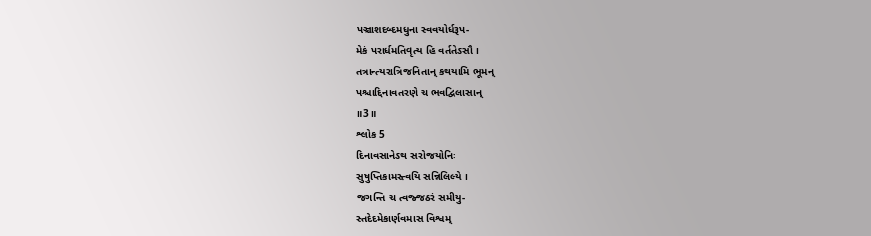પઞ્ચાશદબ્દમધુના સ્વવયોર્ધરૂપ-
મેકં પરાર્ધમતિવૃત્ય હિ વર્તતેઽસૌ ।
તત્રાન્ત્યરાત્રિજનિતાન્ કથયામિ ભૂમન્
પશ્ચાદ્દિનાવતરણે ચ ભવદ્વિલાસાન્
॥3॥
શ્લોક 5
દિનાવસાનેઽથ સરોજયોનિઃ
સુષુપ્તિકામસ્ત્વયિ સન્નિલિલ્યે ।
જગન્તિ ચ ત્વજ્જઠરં સમીયુ-
સ્તદેદમેકાર્ણવમાસ વિશ્વમ્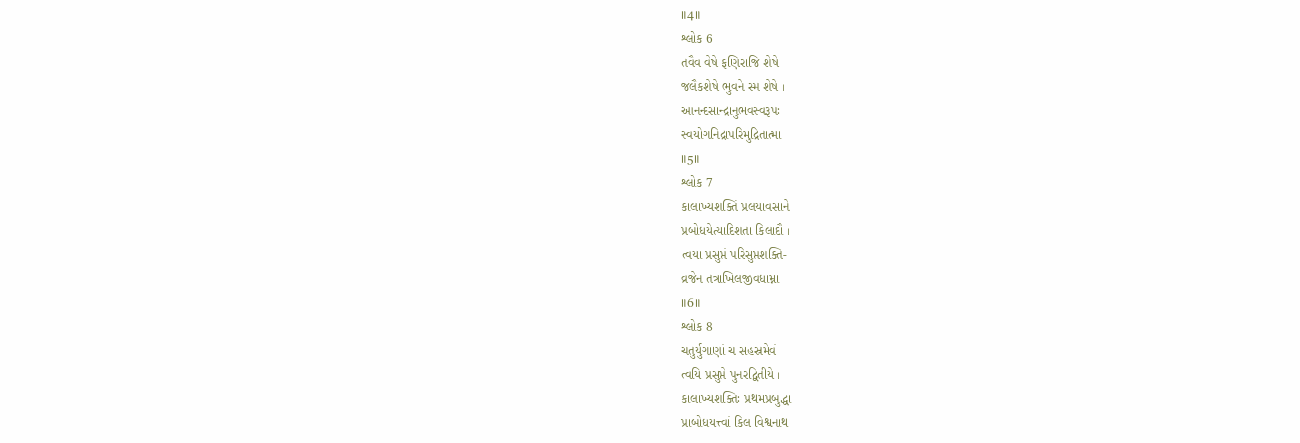॥4॥
શ્લોક 6
તવૈવ વેષે ફણિરાજિ શેષે
જલૈકશેષે ભુવને સ્મ શેષે ।
આનન્દસાન્દ્રાનુભવસ્વરૂપઃ
સ્વયોગનિદ્રાપરિમુદ્રિતાત્મા
॥5॥
શ્લોક 7
કાલાખ્યશક્તિં પ્રલયાવસાને
પ્રબોધયેત્યાદિશતા કિલાદૌ ।
ત્વયા પ્રસુપ્તં પરિસુપ્તશક્તિ-
વ્રજેન તત્રાખિલજીવધામ્ના
॥6॥
શ્લોક 8
ચતુર્યુગાણાં ચ સહસ્રમેવં
ત્વયિ પ્રસુપ્તે પુનરદ્વિતીયે ।
કાલાખ્યશક્તિઃ પ્રથમપ્રબુદ્ધા
પ્રાબોધયત્ત્વાં કિલ વિશ્વનાથ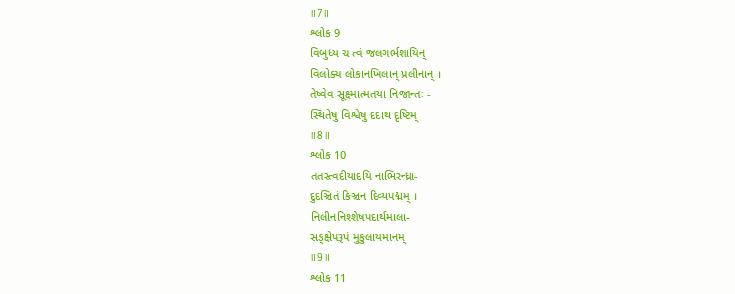॥7॥
શ્લોક 9
વિબુધ્ય ચ ત્વં જલગર્ભશાયિન્
વિલોક્ય લોકાનખિલાન્ પ્રલીનાન્ ।
તેષ્વેવ સૂક્ષ્માત્મતયા નિજાન્તઃ -
સ્થિતેષુ વિશ્વેષુ દદાથ દૃષ્ટિમ્
॥8॥
શ્લોક 10
તતસ્ત્વદીયાદયિ નાભિરન્ધ્રા-
દુદઞ્ચિતં કિઞ્ચન દિવ્યપદ્મમ્ ।
નિલીનનિશ્શેષપદાર્થમાલા-
સઙ્ક્ષેપરૂપં મુકુલાયમાનમ્
॥9॥
શ્લોક 11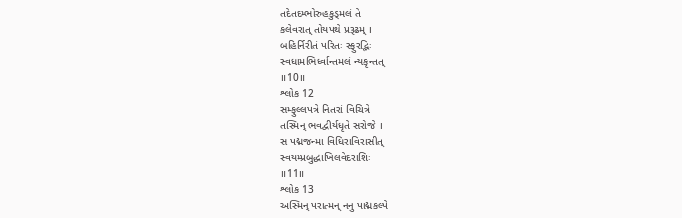તદેતદમ્ભોરુહકુડ્મલં તે
કલેવરાત્ તોયપથે પ્રરૂઢમ્ ।
બહિર્નિરીતં પરિતઃ સ્ફુરદ્ભિઃ
સ્વધામભિર્ધ્વાન્તમલં ન્યકૃન્તત્
॥10॥
શ્લોક 12
સમ્ફુલ્લપત્રે નિતરાં વિચિત્રે
તસ્મિન્ ભવદ્વીર્યધૃતે સરોજે ।
સ પદ્મજન્મા વિધિરાવિરાસીત્
સ્વયમ્પ્રબુદ્ધાખિલવેદરાશિઃ
॥11॥
શ્લોક 13
અસ્મિન્ પરાત્મન્ નનુ પાદ્મકલ્પે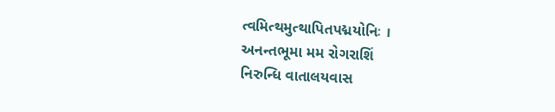ત્વમિત્થમુત્થાપિતપદ્મયોનિઃ ।
અનન્તભૂમા મમ રોગરાશિં
નિરુન્ધિ વાતાલયવાસ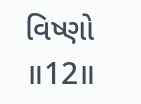વિષ્ણો
॥12॥